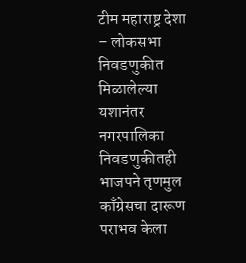टीम महाराष्ट्र देशा – लोकसभा निवडणुकीत मिळालेल्या यशानंतर नगरपालिका निवडणुकीतही भाजपने तृणमुल काँग्रेसचा दारूण पराभव केला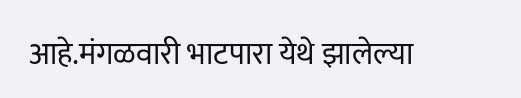आहे.मंगळवारी भाटपारा येथे झालेल्या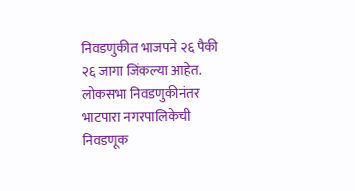निवडणुकीत भाजपने २६ पैकी २६ जागा जिंकल्या आहेत.
लोकसभा निवडणुकीनंतर भाटपारा नगरपालिकेची निवडणूक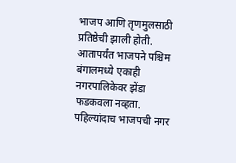भाजप आणि तृणमुलसाठी प्रतिष्ठेची झाली होती. आतापर्यंत भाजपने पश्चिम बंगालमध्ये एकाही नगरपालिकेवर झेंडा फडकवला नव्हता. पहिल्यांदाच भाजपची नगर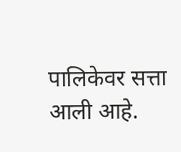पालिकेवर सत्ता आली आहे.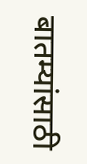बातम्यांसाठी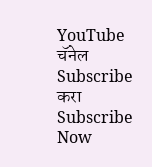YouTube चॅनेल Subscribe करा
Subscribe Now